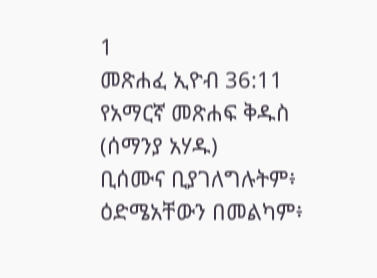1
መጽሐፈ ኢዮብ 36:11
የአማርኛ መጽሐፍ ቅዱስ (ሰማንያ አሃዱ)
ቢሰሙና ቢያገለግሉትም፥ ዕድሜአቸውን በመልካም፥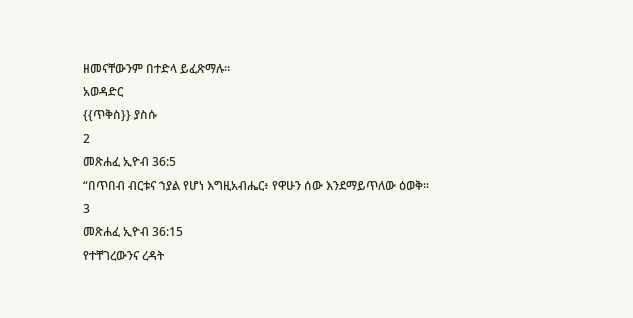ዘመናቸውንም በተድላ ይፈጽማሉ።
አወዳድር
{{ጥቅስ}} ያስሱ
2
መጽሐፈ ኢዮብ 36:5
“በጥበብ ብርቱና ኀያል የሆነ እግዚአብሔር፥ የዋሁን ሰው እንደማይጥለው ዕወቅ።
3
መጽሐፈ ኢዮብ 36:15
የተቸገረውንና ረዳት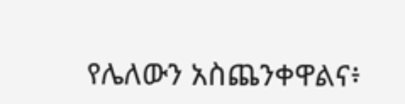የሌለውን አስጨንቀዋልና፥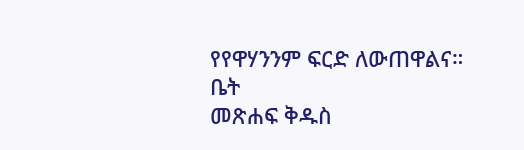የየዋሃንንም ፍርድ ለውጠዋልና።
ቤት
መጽሐፍ ቅዱስ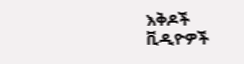እቅዶች
ቪዲዮዎች